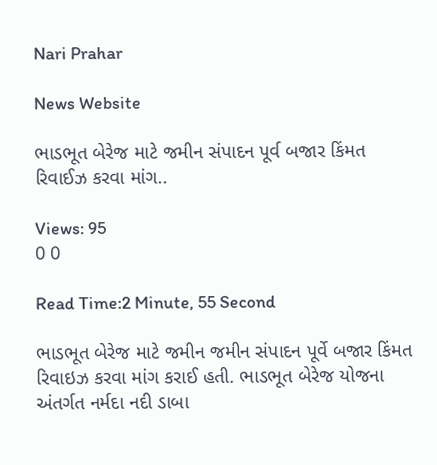Nari Prahar

News Website

ભાડભૂત બેરેજ માટે જમીન સંપાદન પૂર્વ બજાર કિંમત રિવાઈઝ કરવા માંગ..

Views: 95
0 0

Read Time:2 Minute, 55 Second

ભાડભૂત બેરેજ માટે જમીન જમીન સંપાદન પૂર્વે બજાર કિંમત રિવાઇઝ કરવા માંગ કરાઈ હતી. ભાડભૂત બેરેજ યોજના અંતર્ગત નર્મદા નદી ડાબા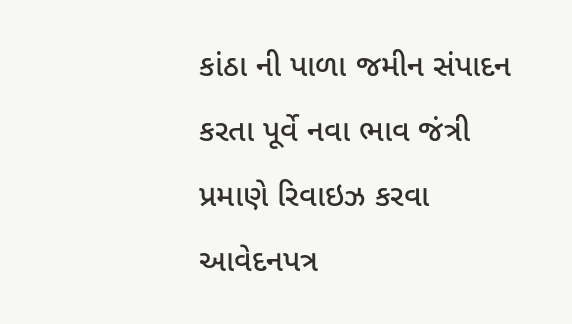કાંઠા ની પાળા જમીન સંપાદન કરતા પૂર્વે નવા ભાવ જંત્રી પ્રમાણે રિવાઇઝ કરવા આવેદનપત્ર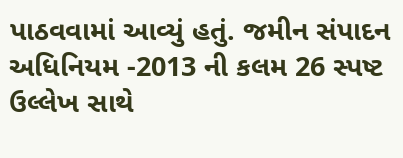પાઠવવામાં આવ્યું હતું. જમીન સંપાદન અધિનિયમ -2013 ની કલમ 26 સ્પષ્ટ ઉલ્લેખ સાથે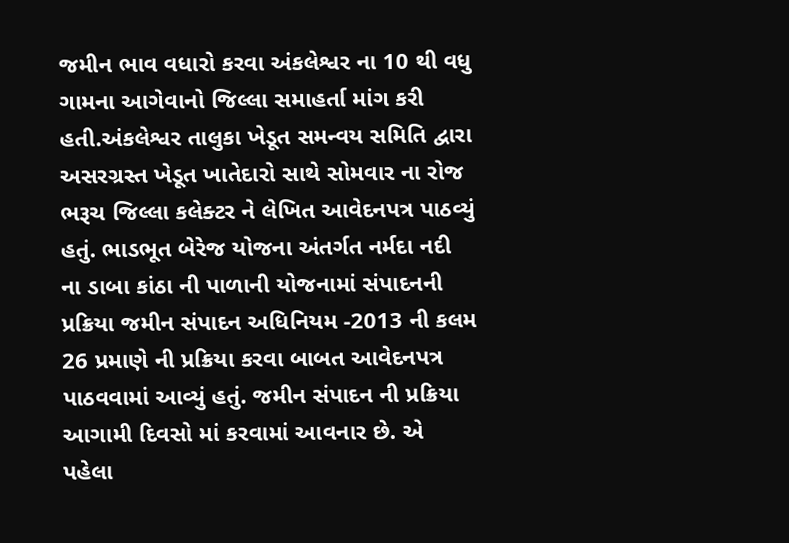જમીન ભાવ વધારો કરવા અંકલેશ્વર ના 10 થી વધુ ગામના આગેવાનો જિલ્લા સમાહર્તા માંગ કરી હતી.અંકલેશ્વર તાલુકા ખેડૂત સમન્વય સમિતિ દ્વારા અસરગ્રસ્ત ખેડૂત ખાતેદારો સાથે સોમવાર ના રોજ ભરૂચ જિલ્લા કલેક્ટર ને લેખિત આવેદનપત્ર પાઠવ્યું હતું. ભાડભૂત બેરેજ યોજના અંતર્ગત નર્મદા નદી ના ડાબા કાંઠા ની પાળાની યોજનામાં સંપાદનની પ્રક્રિયા જમીન સંપાદન અધિનિયમ -2013 ની કલમ 26 પ્રમાણે ની પ્રક્રિયા કરવા બાબત આવેદનપત્ર પાઠવવામાં આવ્યું હતું. જમીન સંપાદન ની પ્રક્રિયા આગામી દિવસો માં કરવામાં આવનાર છે. એ પહેલા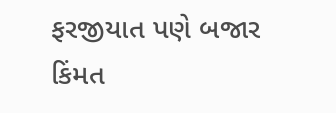ફરજીયાત પણે બજાર કિંમત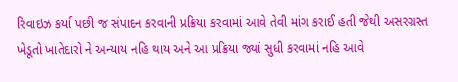રિવાઇઝ કર્યા પછી જ સંપાદન કરવાની પ્રક્રિયા કરવામાં આવે તેવી માંગ કરાઈ હતી જેથી અસરગ્રસ્ત ખેડૂતો ખાતેદારો ને અન્યાય નહિ થાય અને આ પ્રક્રિયા જ્યાં સુધી કરવામાં નહિ આવે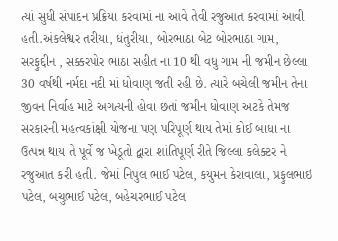ત્યાં સુધી સંપાદન પ્રક્રિયા કરવામાં ના આવે તેવી રજુઆત કરવામાં આવી હતી.અંકલેશ્વર તરીયા, ધંતુરીયા, બોરભાઠા બેટ બોરભાઠા ગામ, સરફુદ્દીન , સક્કરપોર ભાઠા સહીત ના 10 થી વધુ ગામ ની જમીન છેલ્લા 30 વર્ષથી નર્મદા નદી માં ધોવાણ જતી રહી છે. ત્યારે બચેલી જમીન તેના જીવન નિર્વાહ માટે અગત્યની હોવા છતાં જમીન ધોવાણ અટકે તેમજ સરકારની મહત્વકાંક્ષી યોજના પણ પરિપૂર્ણ થાય તેમાં કોઈ બાધા ના ઉત્પન્ન થાય તે પૂર્વે જ ખેડૂતો દ્વારા શાંતિપૂર્ણ રીતે જિલ્લા કલેક્ટર ને રજુઆત કરી હતી. જેમાં નિપુલ ભાઈ પટેલ, કયુમન કેરાવાલા, પ્રફુલભાઇ પટેલ, બચુભાઈ પટેલ, બહેચરભાઈ પટેલ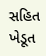સહિત ખેડૂત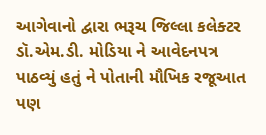આગેવાનો દ્વારા ભરૂચ જિલ્લા કલેક્ટર ડૉ.એમ.ડી. મોડિયા ને આવેદનપત્ર પાઠવ્યું હતું ને પોતાની મૌખિક રજૂઆત પણ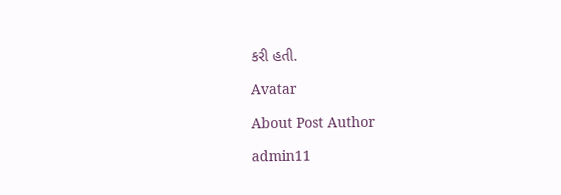કરી હતી.

Avatar

About Post Author

admin11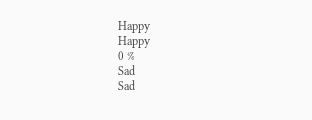Happy
Happy
0 %
Sad
Sad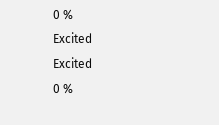0 %
Excited
Excited
0 %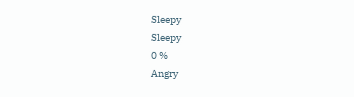Sleepy
Sleepy
0 %
Angry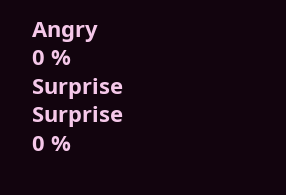Angry
0 %
Surprise
Surprise
0 %